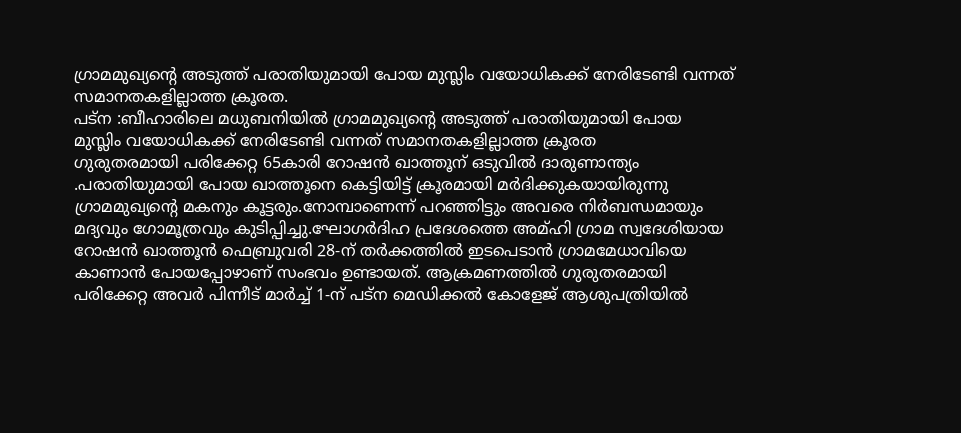ഗ്രാമമുഖ്യന്റെ അടുത്ത് പരാതിയുമായി പോയ മുസ്ലിം വയോധികക്ക് നേരിടേണ്ടി വന്നത് സമാനതകളില്ലാത്ത ക്രൂരത.
പട്ന :ബീഹാരിലെ മധുബനിയിൽ ഗ്രാമമുഖ്യന്റെ അടുത്ത് പരാതിയുമായി പോയ
മുസ്ലിം വയോധികക്ക് നേരിടേണ്ടി വന്നത് സമാനതകളില്ലാത്ത ക്രൂരത
ഗുരുതരമായി പരിക്കേറ്റ 65കാരി റോഷൻ ഖാത്തൂന് ഒടുവിൽ ദാരുണാന്ത്യം .പരാതിയുമായി പോയ ഖാത്തൂനെ കെട്ടിയിട്ട് ക്രൂരമായി മർദിക്കുകയായിരുന്നു ഗ്രാമമുഖ്യന്റെ മകനും കൂട്ടരും.നോമ്പാണെന്ന് പറഞ്ഞിട്ടും അവരെ നിർബന്ധമായും മദ്യവും ഗോമൂത്രവും കുടിപ്പിച്ചു.ഘോഗർദിഹ പ്രദേശത്തെ അമ്ഹി ഗ്രാമ സ്വദേശിയായ റോഷൻ ഖാത്തൂൻ ഫെബ്രുവരി 28-ന് തർക്കത്തിൽ ഇടപെടാൻ ഗ്രാമമേധാവിയെ കാണാൻ പോയപ്പോഴാണ് സംഭവം ഉണ്ടായത്. ആക്രമണത്തിൽ ഗുരുതരമായി പരിക്കേറ്റ അവർ പിന്നീട് മാർച്ച് 1-ന് പട്ന മെഡിക്കൽ കോളേജ് ആശുപത്രിയിൽ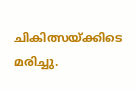ചികിത്സയ്ക്കിടെ മരിച്ചു.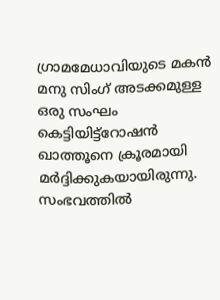ഗ്രാമമേധാവിയുടെ മകൻ മനു സിംഗ് അടക്കമുള്ള ഒരു സംഘം കെട്ടിയിട്ട്റോഷൻ ഖാത്തൂനെ ക്രൂരമായി മർദ്ദിക്കുകയായിരുന്നു.
സംഭവത്തിൽ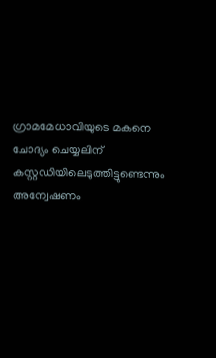ഗ്രാമമേധാവിയുടെ മകനെ ചോദ്യം ചെയ്യലിന് കസ്റ്റഡിയിലെടുത്തിട്ടുണ്ടെന്നും അന്വേഷണം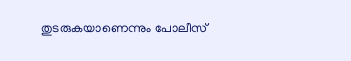തുടരുകയാണെന്നും പോലീസ്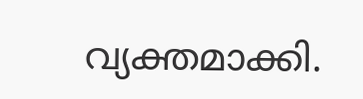വ്യക്തമാക്കി.